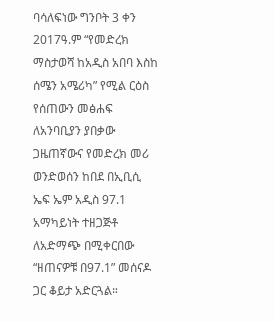ባሳለፍነው ግንቦት 3 ቀን 2017ዓ.ም “የመድረክ ማስታወሻ ከአዲስ አበባ እስከ ሰሜን አሜሪካ” የሚል ርዕስ የሰጠውን መፅሐፍ ለአንባቢያን ያበቃው ጋዜጠኛውና የመድረክ መሪ ወንድወሰን ከበደ በኢቢሲ ኤፍ ኤም አዲስ 97.1 አማካይነት ተዘጋጅቶ ለአድማጭ በሚቀርበው “ዘጠናዎቹ በ97.1” መሰናዶ ጋር ቆይታ አድርጓል።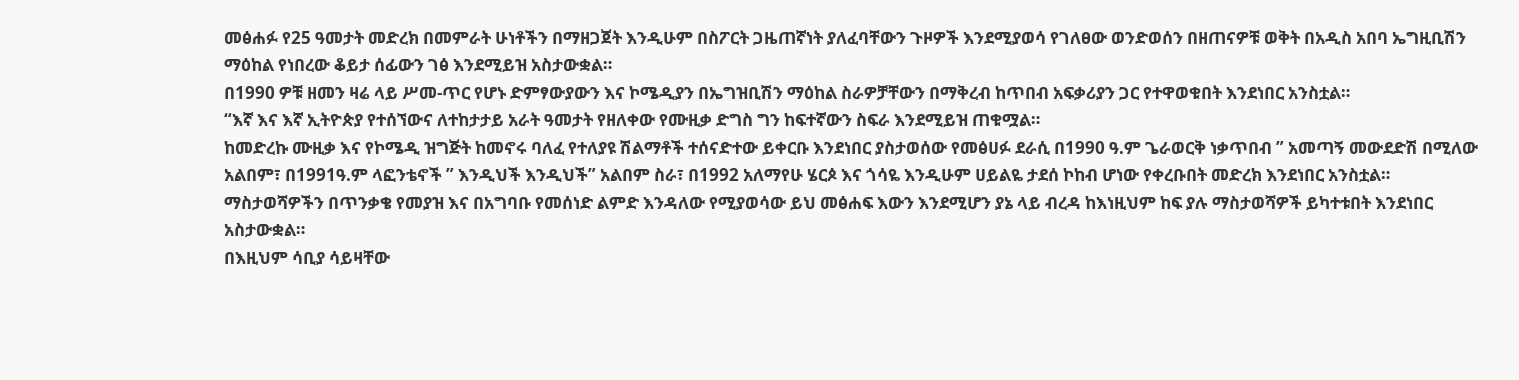መፅሐፉ የ25 ዓመታት መድረክ በመምራት ሁነቶችን በማዘጋጀት እንዲሁም በስፖርት ጋዜጠኛነት ያለፈባቸውን ጉዞዎች እንደሚያወሳ የገለፀው ወንድወሰን በዘጠናዎቹ ወቅት በአዲስ አበባ ኤግዚቢሽን ማዕከል የነበረው ቆይታ ሰፊውን ገፅ እንደሚይዝ አስታውቋል።
በ1990 ዎቹ ዘመን ዛሬ ላይ ሥመ-ጥር የሆኑ ድምፃውያውን እና ኮሜዲያን በኤግዝቢሽን ማዕከል ስራዎቻቸውን በማቅረብ ከጥበብ አፍቃሪያን ጋር የተዋወቁበት እንደነበር አንስቷል።
“እኛ እና እኛ ኢትዮጵያ የተሰኘውና ለተከታታይ አራት ዓመታት የዘለቀው የሙዚቃ ድግስ ግን ከፍተኛውን ስፍራ እንደሚይዝ ጠቁሟል።
ከመድረኩ ሙዚቃ እና የኮሜዲ ዝግጅት ከመኖሩ ባለፈ የተለያዩ ሽልማቶች ተሰናድተው ይቀርቡ እንደነበር ያስታወሰው የመፅሀፉ ደራሲ በ1990 ዓ.ም ጌራወርቅ ነቃጥበብ ” አመጣኝ መውደድሽ በሚለው አልበም፣ በ1991ዓ.ም ላፎንቴኖች ” እንዲህች እንዲህች” አልበም ስራ፣ በ1992 አለማየሁ ሄርጶ እና ጎሳዬ እንዲሁም ሀይልዬ ታደሰ ኮከብ ሆነው የቀረቡበት መድረክ እንደነበር አንስቷል።
ማስታወሻዎችን በጥንቃቄ የመያዝ እና በአግባቡ የመሰነድ ልምድ እንዳለው የሚያወሳው ይህ መፅሐፍ እውን እንደሚሆን ያኔ ላይ ብረዳ ከእነዚህም ከፍ ያሉ ማስታወሻዎች ይካተቱበት እንደነበር አስታውቋል።
በእዚህም ሳቢያ ሳይዛቸው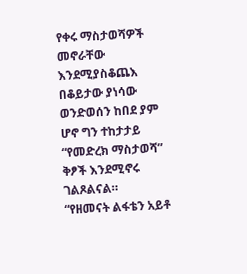የቀሩ ማስታወሻዎች መኖራቸው እንደሚያስቆጨእ በቆይታው ያነሳው ወንድወሰን ከበደ ያም ሆኖ ግን ተከታታይ “የመድረክ ማስታወሻ” ቅፆች እንደሚኖሩ ገልጾልናል።
“የዘመናት ልፋቴን አይቶ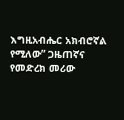እግዚአብሔር አክብሮኛል የሚለው” ጋዜጠኛና የመድረክ መሪው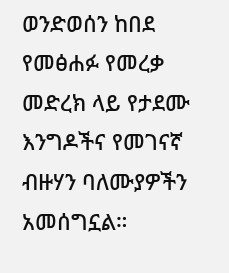ወንድወሰን ከበደ የመፅሐፉ የመረቃ መድረክ ላይ የታደሙ እንግዶችና የመገናኛ ብዙሃን ባለሙያዎችን አመሰግኗል።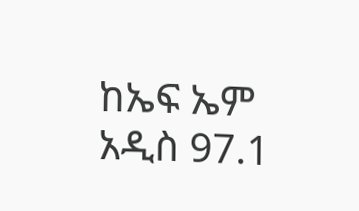ከኤፍ ኤም አዲስ 97.1